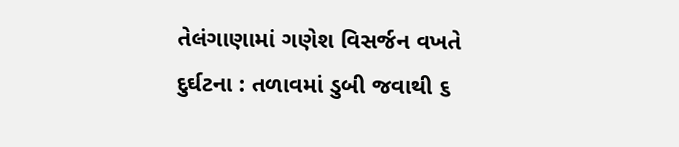તેલંગાણામાં ગણેશ વિસર્જન વખતે દુર્ઘટના : તળાવમાં ડુબી જવાથી ૬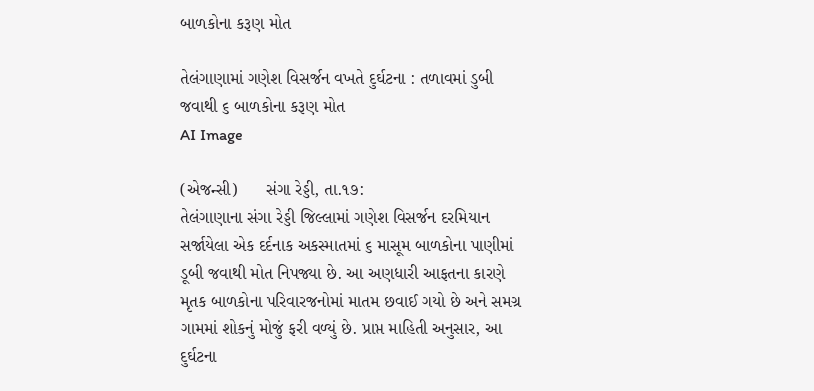બાળકોના કરૂણ મોત

તેલંગાણામાં ગણેશ વિસર્જન વખતે દુર્ઘટના : તળાવમાં ડુબી જવાથી ૬ બાળકોના કરૂણ મોત
AI Image

(એજન્સી)      સંગા રેડ્ડી, તા.૧૭:
તેલંગાણાના સંગા રેડ્ડી જિલ્લામાં ગણેશ વિસર્જન દરમિયાન સર્જાયેલા એક દર્દનાક અકસ્માતમાં ૬ માસૂમ બાળકોના પાણીમાં ડૂબી જવાથી મોત નિપજ્યા છે. આ અણધારી આફતના કારણે મૃતક બાળકોના પરિવારજનોમાં માતમ છવાઈ ગયો છે અને સમગ્ર ગામમાં શોકનું મોજું ફરી વળ્યું છે. પ્રાપ્ત માહિતી અનુસાર, આ દુર્ઘટના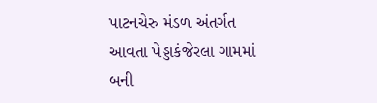પાટનચેરુ મંડળ અંતર્ગત આવતા પેડ્ડાકંજેરલા ગામમાં બની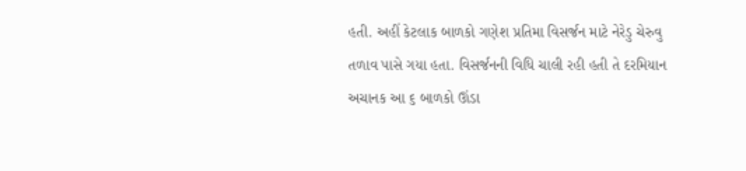હતી. અહીં કેટલાક બાળકો ગણેશ પ્રતિમા વિસર્જન માટે નેરેડુ ચેરુવુ તળાવ પાસે ગયા હતા. વિસર્જનની વિધિ ચાલી રહી હતી તે દરમિયાન અચાનક આ ૬ બાળકો ઊંડા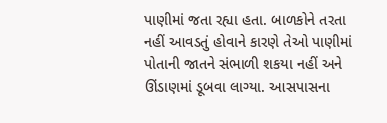પાણીમાં જતા રહ્યા હતા. બાળકોને તરતા નહીં આવડતું હોવાને કારણે તેઓ પાણીમાં પોતાની જાતને સંભાળી શકયા નહીં અને ઊંડાણમાં ડૂબવા લાગ્યા. આસપાસના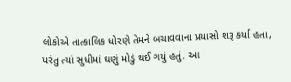લોકોએ તાત્કાલિક ધોરણે તેમને બચાવવાના પ્રયાસો શરૂ કર્યા હતા, પરંતુ ત્યાં સુધીમાં ઘણું મોડું થઈ ગયું હતું. આ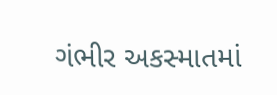ગંભીર અકસ્માતમાં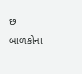છ બાળકોના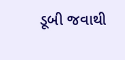ડૂબી જવાથી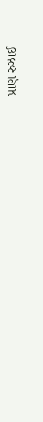પ્રાણ રુઝાઈ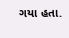ગયા હતા.